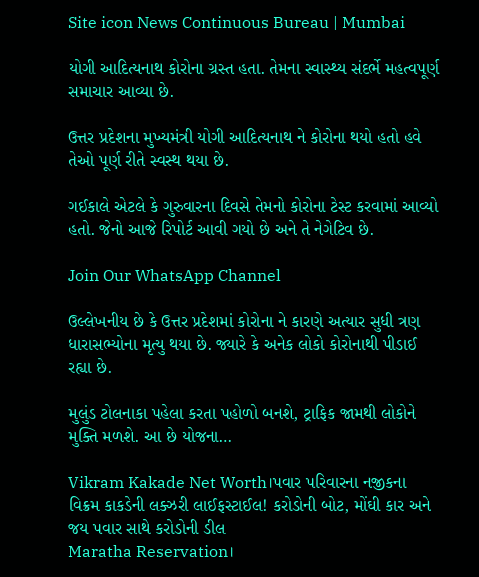Site icon News Continuous Bureau | Mumbai

યોગી આદિત્યનાથ કોરોના ગ્રસ્ત હતા. તેમના સ્વાસ્થ્ય સંદર્ભે મહત્વપૂર્ણ સમાચાર આવ્યા છે.

ઉત્તર પ્રદેશના મુખ્યમંત્રી યોગી આદિત્યનાથ ને કોરોના થયો હતો હવે તેઓ પૂર્ણ રીતે સ્વસ્થ થયા છે.

ગઈકાલે એટલે કે ગુરુવારના દિવસે તેમનો કોરોના ટેસ્ટ કરવામાં આવ્યો હતો. જેનો આજે રિપોર્ટ આવી ગયો છે અને તે નેગેટિવ છે.

Join Our WhatsApp Channel

ઉલ્લેખનીય છે કે ઉત્તર પ્રદેશમાં કોરોના ને કારણે અત્યાર સુધી ત્રણ ધારાસભ્યોના મૃત્યુ થયા છે. જ્યારે કે અનેક લોકો કોરોનાથી પીડાઈ રહ્યા છે.

મુલુંડ ટોલનાકા પહેલા કરતા પહોળો બનશે, ટ્રાફિક જામથી લોકોને મુક્તિ મળશે. આ છે યોજના…

Vikram Kakade Net Worth।પવાર પરિવારના નજીકના વિક્રમ કાકડેની લક્ઝરી લાઈફસ્ટાઈલ! કરોડોની બોટ, મોંઘી કાર અને જય પવાર સાથે કરોડોની ડીલ
Maratha Reservation।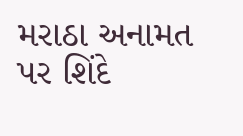મરાઠા અનામત પર શિંદે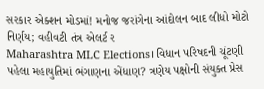સરકાર એક્શન મોડમાં! મનોજ જરાંગેના આંદોલન બાદ લીધો મોટો નિર્ણય; વહીવટી તંત્ર એલર્ટ ર
Maharashtra MLC Elections। વિધાન પરિષદની ચૂંટણી પહેલા મહાયુતિમાં ભંગાણના એંધાણ? ત્રણેય પક્ષોની સંયુક્ત પ્રેસ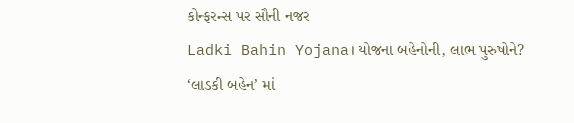કોન્ફરન્સ પર સૌની નજર
Ladki Bahin Yojana। યોજના બહેનોની, લાભ પુરુષોને? ‘લાડકી બહેન’ માં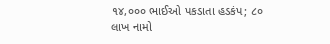૧૪,૦૦૦ ભાઈઓ પકડાતા હડકંપ; ૮૦ લાખ નામો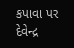કપાવા પર દેવેન્દ્ર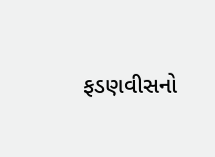ફડણવીસનો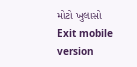મોટો ખુલાસો
Exit mobile version